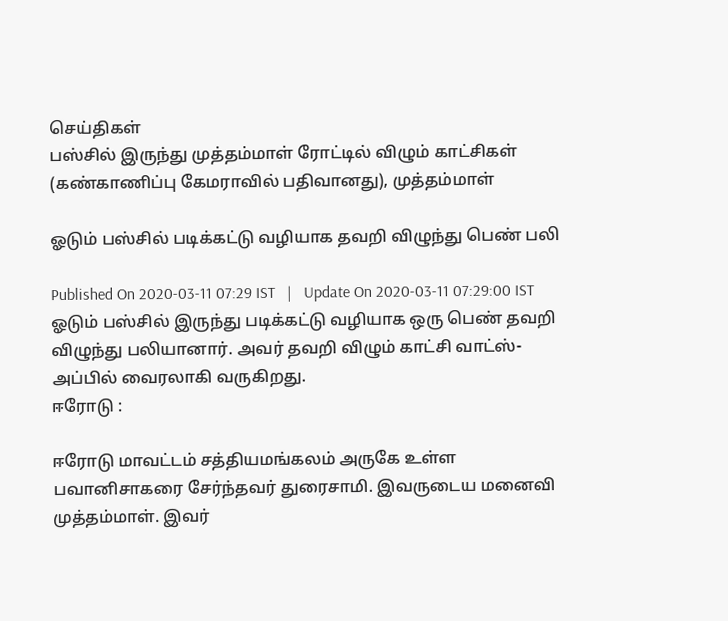செய்திகள்
பஸ்சில் இருந்து முத்தம்மாள் ரோட்டில் விழும் காட்சிகள் (கண்காணிப்பு கேமராவில் பதிவானது), முத்தம்மாள்

ஓடும் பஸ்சில் படிக்கட்டு வழியாக தவறி விழுந்து பெண் பலி

Published On 2020-03-11 07:29 IST   |   Update On 2020-03-11 07:29:00 IST
ஓடும் பஸ்சில் இருந்து படிக்கட்டு வழியாக ஒரு பெண் தவறி விழுந்து பலியானார். அவர் தவறி விழும் காட்சி வாட்ஸ்-அப்பில் வைரலாகி வருகிறது.
ஈரோடு :

ஈரோடு மாவட்டம் சத்தியமங்கலம் அருகே உள்ள பவானிசாகரை சேர்ந்தவர் துரைசாமி. இவருடைய மனைவி முத்தம்மாள். இவர்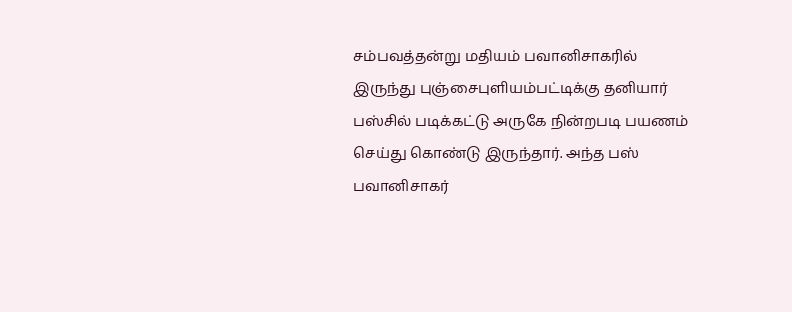சம்பவத்தன்று மதியம் பவானிசாகரில் இருந்து புஞ்சைபுளியம்பட்டிக்கு தனியார் பஸ்சில் படிக்கட்டு அருகே நின்றபடி பயணம் செய்து கொண்டு இருந்தார். அந்த பஸ் பவானிசாகர்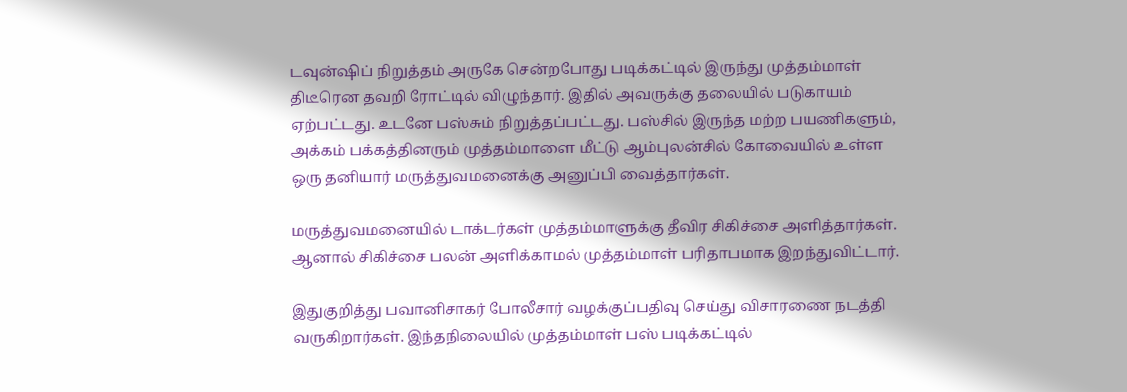டவுன்ஷிப் நிறுத்தம் அருகே சென்றபோது படிக்கட்டில் இருந்து முத்தம்மாள் திடீரென தவறி ரோட்டில் விழுந்தார். இதில் அவருக்கு தலையில் படுகாயம் ஏற்பட்டது. உடனே பஸ்சும் நிறுத்தப்பட்டது. பஸ்சில் இருந்த மற்ற பயணிகளும், அக்கம் பக்கத்தினரும் முத்தம்மாளை மீட்டு ஆம்புலன்சில் கோவையில் உள்ள ஒரு தனியார் மருத்துவமனைக்கு அனுப்பி வைத்தார்கள்.

மருத்துவமனையில் டாக்டர்கள் முத்தம்மாளுக்கு தீவிர சிகிச்சை அளித்தார்கள். ஆனால் சிகிச்சை பலன் அளிக்காமல் முத்தம்மாள் பரிதாபமாக இறந்துவிட்டார்.

இதுகுறித்து பவானிசாகர் போலீசார் வழக்குப்பதிவு செய்து விசாரணை நடத்தி வருகிறார்கள். இந்தநிலையில் முத்தம்மாள் பஸ் படிக்கட்டில்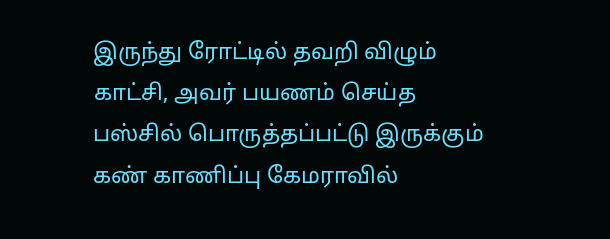இருந்து ரோட்டில் தவறி விழும் காட்சி, அவர் பயணம் செய்த பஸ்சில் பொருத்தப்பட்டு இருக்கும் கண் காணிப்பு கேமராவில்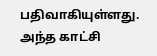பதிவாகியுள்ளது. அந்த காட்சி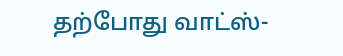தற்போது வாட்ஸ்-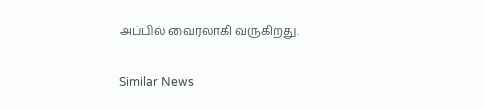அப்பில் வைரலாகி வருகிறது.

Similar News